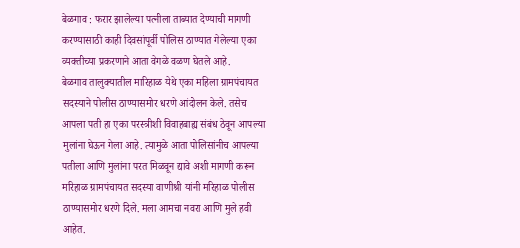बेळगाव : फरार झालेल्या पत्नीला ताब्यात देण्याची मागणी करण्यासाठी काही दिवसांपूर्वी पोलिस ठाण्यात गेलेल्या एका व्यक्तीच्या प्रकरणाने आता वेगळे वळण घेतले आहे.
बेळगाव तालुक्यातील मारिहाळ येथे एका महिला ग्रामपंचायत सदस्याने पोलीस ठाण्यासमोर धरणे आंदोलन केले. तसेच आपला पती हा एका परस्त्रीशी विवाहबाह्य संबंध ठेवून आपल्या मुलांना घेऊन गेला आहे. त्यामुळे आता पोलिसांनीच आपल्या पतीला आणि मुलांना परत मिळवून द्यावे अशी मागणी करून मरिहाळ ग्रामपंचायत सदस्या वाणीश्री यांनी मरिहाळ पोलीस ठाण्यासमोर धरणे दिले. मला आमचा नवरा आणि मुले हवी आहेत.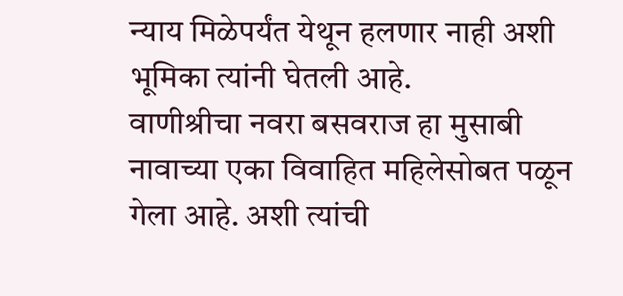न्याय मिळेपर्यंत येथून हलणार नाही अशी भूमिका त्यांनी घेतली आहे.
वाणीश्रीचा नवरा बसवराज हा मुसाबी नावाच्या एका विवाहित महिलेसोबत पळून गेला आहे. अशी त्यांची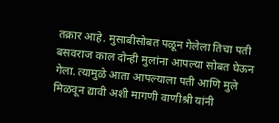तक्रार आहे. मुसाबीसोबत पळून गेलेला तिचा पती बसवराज काल दोन्ही मुलांना आपल्या सोबत घेऊन गेला. त्यामुळे आता आपल्याला पती आणि मुले मिळवून द्यावी अशी मागणी वाणीश्री यांनी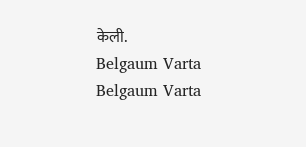केली.
Belgaum Varta Belgaum Varta